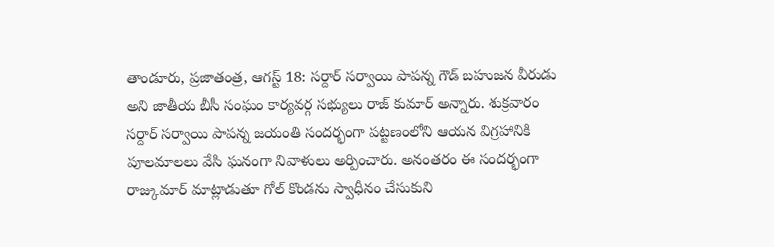తాండూరు, ప్రజాతంత్ర, ఆగస్ట్ 18: సర్దార్ సర్వాయి పాపన్న గౌడ్ బహుజన వీరుడు అని జాతీయ బీసీ సంఘం కార్యవర్గ సభ్యులు రాజ్ కుమార్ అన్నారు. శుక్రవారం సర్దార్ సర్వాయి పాపన్న జయంతి సందర్భంగా పట్టణంలోని ఆయన విగ్రహానికి పూలమాలలు వేసి ఘనంగా నివాళులు అర్పించారు. అనంతరం ఈ సందర్భంగా రాజ్కుమార్ మాట్లాడుతూ గోల్ కొండను స్వాధీనం చేసుకుని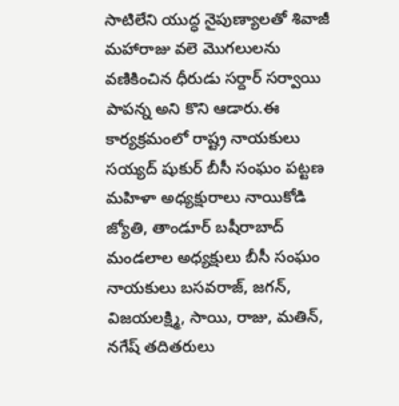సాటిలేని యుద్ధ నైపుణ్యాలతో శివాజీ మహారాజు వలె మొగలులను వణికించిన ధీరుడు సర్దార్ సర్వాయి పాపన్న అని కొని ఆడారు.ఈ కార్యక్రమంలో రాష్ట్ర నాయకులు సయ్యద్ షుకుర్ బీసీ సంఘం పట్టణ మహిళా అధ్యక్షురాలు నాయికోడి జ్యోతి, తాండూర్ బషీరాబాద్ మండలాల అధ్యక్షులు బీసీ సంఘం నాయకులు బసవరాజ్, జగన్, విజయలక్ష్మి, సాయి, రాజు, మతిన్, నగేష్ తదితరులు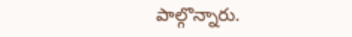పాల్గొన్నారు.